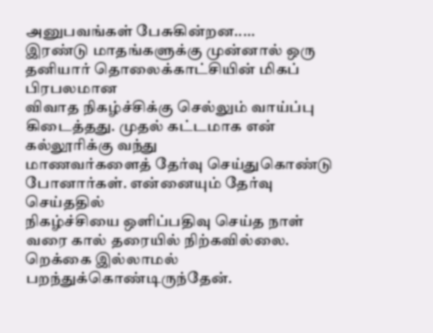அனுபவங்கள் பேசுகின்றன.....
இரண்டு மாதங்களுக்கு முன்னால் ஒரு தனியார் தொலைக்காட்சியின் மிகப் பிரபலமான
விவாத நிகழ்ச்சிக்கு செல்லும் வாய்ப்பு கிடைத்தது. முதல் கட்டமாக என் கல்லூரிக்கு வந்து
மாணவர்களைத் தேர்வு செய்துகொண்டு போனார்கள். என்னையும் தேர்வு செய்ததில்
நிகழ்ச்சியை ஒளிப்பதிவு செய்த நாள் வரை கால் தரையில் நிற்கவில்லை. றெக்கை இல்லாமல்
பறந்துக்கொண்டிருந்தேன்.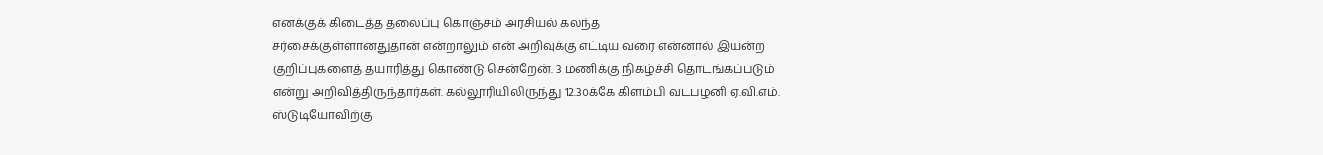எனக்குக் கிடைத்த தலைப்பு கொஞ்சம் அரசியல் கலந்த
சர்சைக்குள்ளானதுதான் என்றாலும் என் அறிவுக்கு எட்டிய வரை என்னால் இயன்ற
குறிப்புகளைத் தயாரித்து கொண்டு சென்றேன். 3 மணிக்கு நிகழ்ச்சி தொடங்கப்படும்
என்று அறிவித்திருந்தார்கள். கல்லூரியிலிருந்து 12.3௦க்கே கிளம்பி வடபழனி ஏ.வி.எம்.
ஸ்டுடியோவிற்கு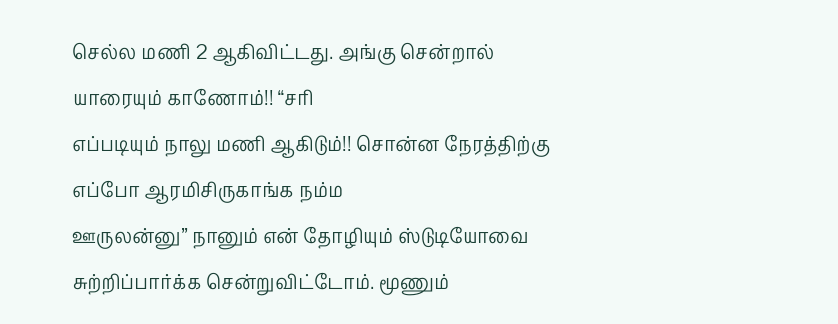செல்ல மணி 2 ஆகிவிட்டது. அங்கு சென்றால் யாரையும் காணோம்!! “சரி
எப்படியும் நாலு மணி ஆகிடும்!! சொன்ன நேரத்திற்கு எப்போ ஆரமிசிருகாங்க நம்ம
ஊருலன்னு” நானும் என் தோழியும் ஸ்டுடியோவை சுற்றிப்பார்க்க சென்றுவிட்டோம். மூணும்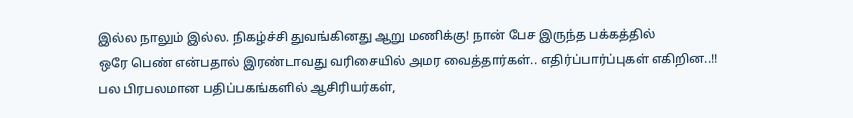இல்ல நாலும் இல்ல. நிகழ்ச்சி துவங்கினது ஆறு மணிக்கு! நான் பேச இருந்த பக்கத்தில்
ஒரே பெண் என்பதால் இரண்டாவது வரிசையில் அமர வைத்தார்கள்.. எதிர்ப்பார்ப்புகள் எகிறின..!!
பல பிரபலமான பதிப்பகங்களில் ஆசிரியர்கள்,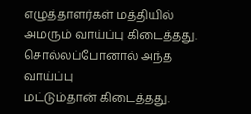எழுத்தாளர்கள் மத்தியில் அமரும் வாய்ப்பு கிடைத்தது. சொல்லப்போனால் அந்த வாய்ப்பு
மட்டும்தான் கிடைத்தது.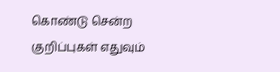கொண்டு சென்ற குறிப்புகள் எதுவும்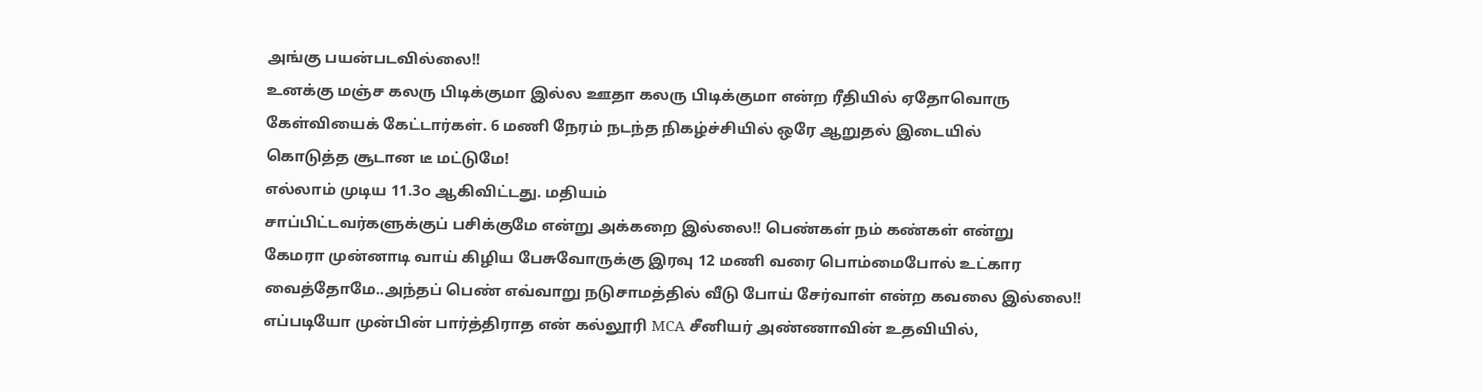அங்கு பயன்படவில்லை!!
உனக்கு மஞ்ச கலரு பிடிக்குமா இல்ல ஊதா கலரு பிடிக்குமா என்ற ரீதியில் ஏதோவொரு
கேள்வியைக் கேட்டார்கள். 6 மணி நேரம் நடந்த நிகழ்ச்சியில் ஒரே ஆறுதல் இடையில்
கொடுத்த சூடான டீ மட்டுமே!
எல்லாம் முடிய 11.3௦ ஆகிவிட்டது. மதியம்
சாப்பிட்டவர்களுக்குப் பசிக்குமே என்று அக்கறை இல்லை!! பெண்கள் நம் கண்கள் என்று
கேமரா முன்னாடி வாய் கிழிய பேசுவோருக்கு இரவு 12 மணி வரை பொம்மைபோல் உட்கார
வைத்தோமே..அந்தப் பெண் எவ்வாறு நடுசாமத்தில் வீடு போய் சேர்வாள் என்ற கவலை இல்லை!!
எப்படியோ முன்பின் பார்த்திராத என் கல்லூரி MCA சீனியர் அண்ணாவின் உதவியில்,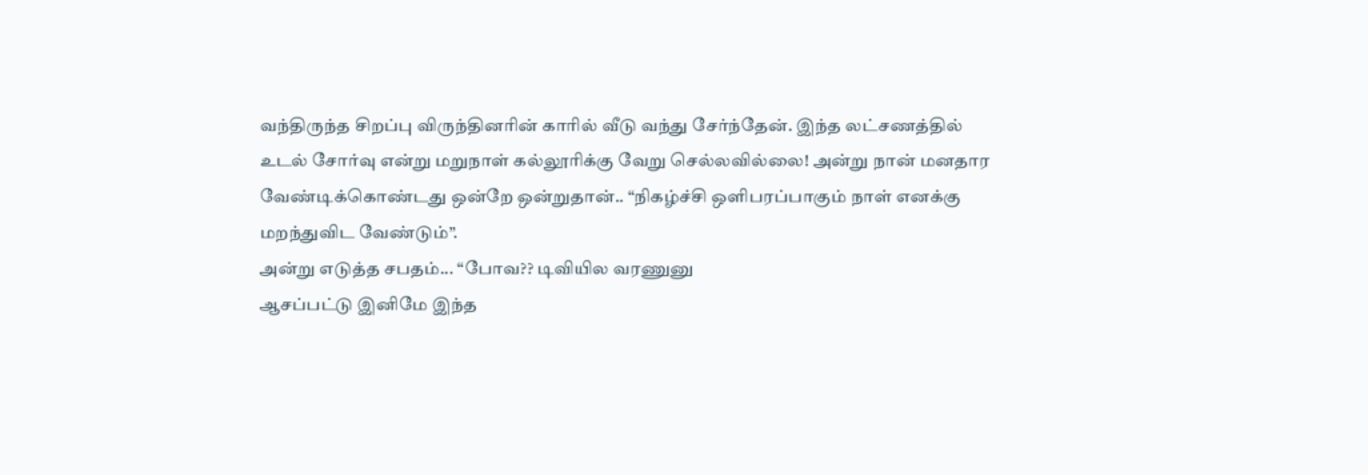வந்திருந்த சிறப்பு விருந்தினரின் காரில் வீடு வந்து சேர்ந்தேன். இந்த லட்சணத்தில்
உடல் சோர்வு என்று மறுநாள் கல்லூரிக்கு வேறு செல்லவில்லை! அன்று நான் மனதார
வேண்டிக்கொண்டது ஒன்றே ஒன்றுதான்.. “நிகழ்ச்சி ஒளிபரப்பாகும் நாள் எனக்கு
மறந்துவிட வேண்டும்”.
அன்று எடுத்த சபதம்... “போவ?? டிவியில வரணுனு
ஆசப்பட்டு இனிமே இந்த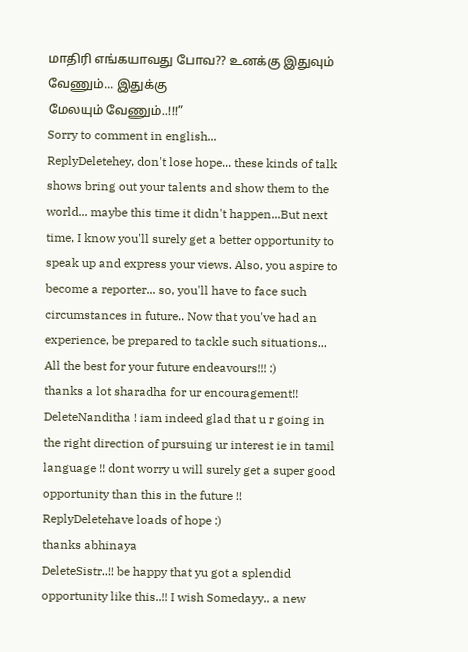மாதிரி எங்கயாவது போவ?? உனக்கு இதுவும் வேணும்... இதுக்கு
மேலயும் வேணும்..!!!”
Sorry to comment in english...
ReplyDeletehey, don't lose hope... these kinds of talk shows bring out your talents and show them to the world... maybe this time it didn't happen...But next time, I know you'll surely get a better opportunity to speak up and express your views. Also, you aspire to become a reporter... so, you'll have to face such circumstances in future.. Now that you've had an experience, be prepared to tackle such situations... All the best for your future endeavours!!! :)
thanks a lot sharadha for ur encouragement!!
DeleteNanditha ! iam indeed glad that u r going in the right direction of pursuing ur interest ie in tamil language !! dont worry u will surely get a super good opportunity than this in the future !!
ReplyDeletehave loads of hope :)
thanks abhinaya
DeleteSistr..!! be happy that yu got a splendid opportunity like this..!! I wish Somedayy.. a new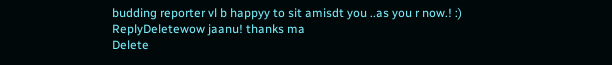budding reporter vl b happyy to sit amisdt you ..as you r now.! :)
ReplyDeletewow jaanu! thanks ma
Delete